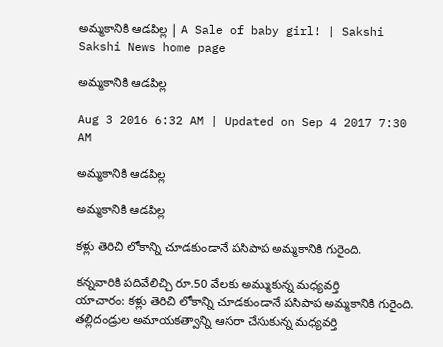అమ్మకానికి ఆడపిల్ల | A Sale of baby girl! | Sakshi
Sakshi News home page

అమ్మకానికి ఆడపిల్ల

Aug 3 2016 6:32 AM | Updated on Sep 4 2017 7:30 AM

అమ్మకానికి ఆడపిల్ల

అమ్మకానికి ఆడపిల్ల

కళ్లు తెరిచి లోకాన్ని చూడకుండానే పసిపాప అమ్మకానికి గురైంది.

కన్నవారికి పదివేలిచ్చి రూ.50 వేలకు అమ్ముకున్న మధ్యవర్తి
యాచారం: కళ్లు తెరిచి లోకాన్ని చూడకుండానే పసిపాప అమ్మకానికి గురైంది. తల్లిదండ్రుల అమాయకత్వాన్ని ఆసరా చేసుకున్న మధ్యవర్తి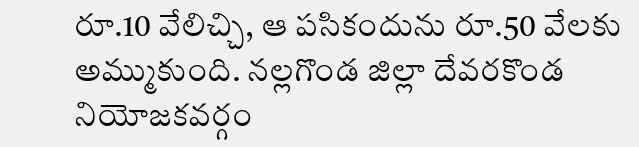రూ.10 వేలిచ్చి, ఆ పసికందును రూ.50 వేలకు అమ్ముకుంది. నల్లగొండ జిల్లా దేవరకొండ నియోజకవర్గం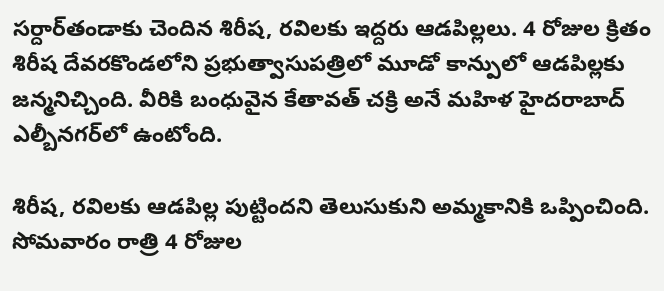సర్దార్‌తండాకు చెందిన శిరీష, రవిలకు ఇద్దరు ఆడపిల్లలు. 4 రోజుల క్రితం శిరీష దేవరకొండలోని ప్రభుత్వాసుపత్రిలో మూడో కాన్పులో ఆడపిల్లకు జన్మనిచ్చింది. వీరికి బంధువైన కేతావత్ చక్రి అనే మహిళ హైదరాబాద్ ఎల్బీనగర్‌లో ఉంటోంది.

శిరీష, రవిలకు ఆడపిల్ల పుట్టిందని తెలుసుకుని అమ్మకానికి ఒప్పించింది. సోమవారం రాత్రి 4 రోజుల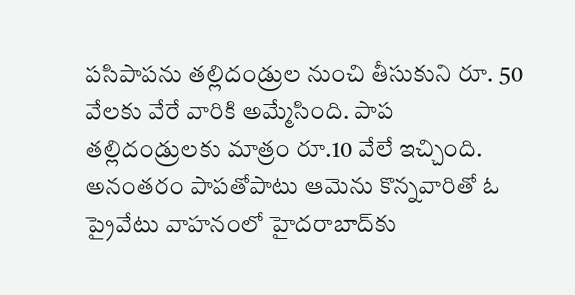పసిపాపను తల్లిదండ్రుల నుంచి తీసుకుని రూ. 50 వేలకు వేరే వారికి అమ్మేసింది. పాప తల్లిదండ్రులకు మాత్రం రూ.10 వేలే ఇచ్చింది. అనంతరం పాపతోపాటు ఆమెను కొన్నవారితో ఓ ప్రైవేటు వాహనంలో హైదరాబాద్‌కు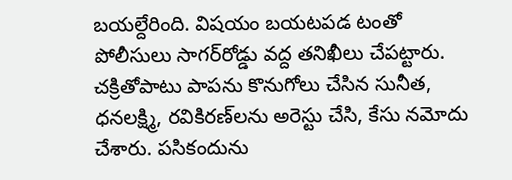బయల్దేరింది. విషయం బయటపడ టంతో పోలీసులు సాగర్‌రోడ్డు వద్ద తనిఖీలు చేపట్టారు. చక్రితోపాటు పాపను కొనుగోలు చేసిన సునీత, ధనలక్ష్మి, రవికిరణ్‌లను అరెస్టు చేసి, కేసు నమోదు చేశారు. పసికందును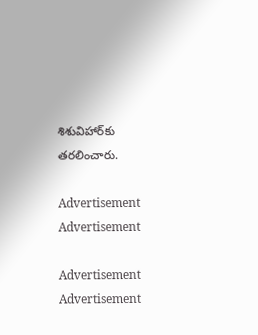శిశువిహార్‌కు తరలించారు.

Advertisement
Advertisement

Advertisement
Advertisement